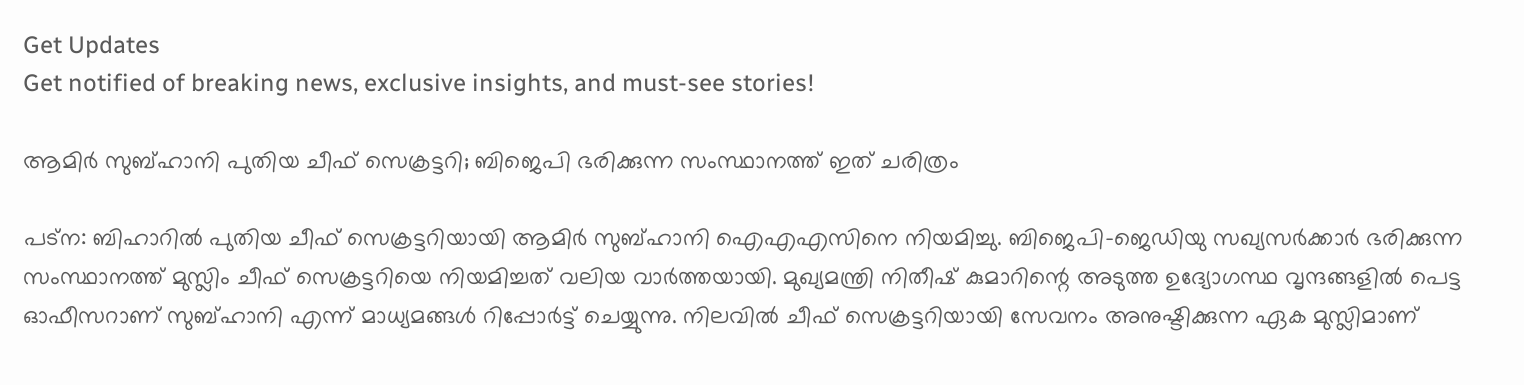Get Updates
Get notified of breaking news, exclusive insights, and must-see stories!

ആമിര്‍ സുബ്ഹാനി പുതിയ ചീഫ് സെക്രട്ടറി; ബിജെപി ഭരിക്കുന്ന സംസ്ഥാനത്ത് ഇത് ചരിത്രം

പട്‌ന: ബിഹാറില്‍ പുതിയ ചീഫ് സെക്രട്ടറിയായി ആമിര്‍ സുബ്ഹാനി ഐഎഎസിനെ നിയമിച്ചു. ബിജെപി-ജെഡിയു സഖ്യസര്‍ക്കാര്‍ ഭരിക്കുന്ന സംസ്ഥാനത്ത് മുസ്ലിം ചീഫ് സെക്രട്ടറിയെ നിയമിച്ചത് വലിയ വാര്‍ത്തയായി. മുഖ്യമന്ത്രി നിതീഷ് കുമാറിന്റെ അടുത്ത ഉദ്യോഗസ്ഥ വൃന്ദങ്ങളില്‍ പെട്ട ഓഫീസറാണ് സുബ്ഹാനി എന്ന് മാധ്യമങ്ങള്‍ റിപ്പോര്‍ട്ട് ചെയ്യുന്നു. നിലവില്‍ ചീഫ് സെക്രട്ടറിയായി സേവനം അനുഷ്ടിക്കുന്ന ഏക മുസ്ലിമാണ്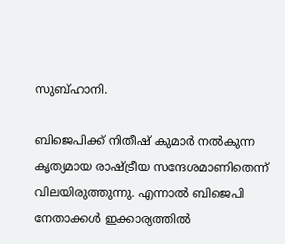സുബ്ഹാനി.

ബിജെപിക്ക് നിതീഷ് കുമാര്‍ നല്‍കുന്ന കൃത്യമായ രാഷ്ട്രീയ സന്ദേശമാണിതെന്ന് വിലയിരുത്തുന്നു. എന്നാല്‍ ബിജെപി നേതാക്കള്‍ ഇക്കാര്യത്തില്‍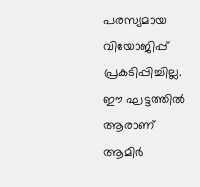പരസ്യമായ വിയോജിപ്പ് പ്രകടിപ്പിച്ചില്ല. ഈ ഘട്ടത്തില്‍ ആരാണ് ആമിര്‍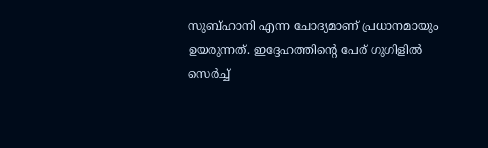സുബ്ഹാനി എന്ന ചോദ്യമാണ് പ്രധാനമായും ഉയരുന്നത്. ഇദ്ദേഹത്തിന്റെ പേര് ഗുഗിളില്‍ സെര്‍ച്ച്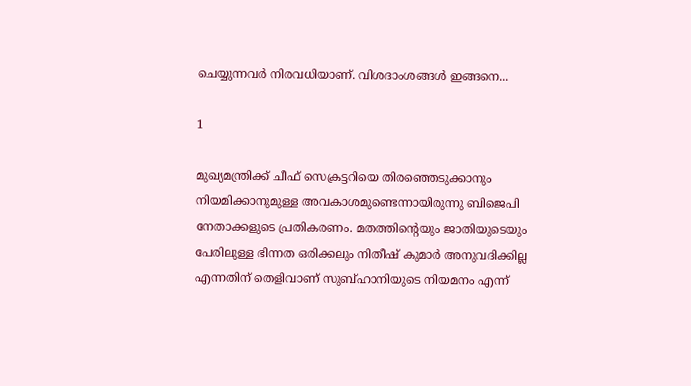ചെയ്യുന്നവര്‍ നിരവധിയാണ്. വിശദാംശങ്ങള്‍ ഇങ്ങനെ...

1

മുഖ്യമന്ത്രിക്ക് ചീഫ് സെക്രട്ടറിയെ തിരഞ്ഞെടുക്കാനും നിയമിക്കാനുമുള്ള അവകാശമുണ്ടെന്നായിരുന്നു ബിജെപി നേതാക്കളുടെ പ്രതികരണം. മതത്തിന്റെയും ജാതിയുടെയും പേരിലുള്ള ഭിന്നത ഒരിക്കലും നിതീഷ് കുമാര്‍ അനുവദിക്കില്ല എന്നതിന് തെളിവാണ് സുബ്ഹാനിയുടെ നിയമനം എന്ന്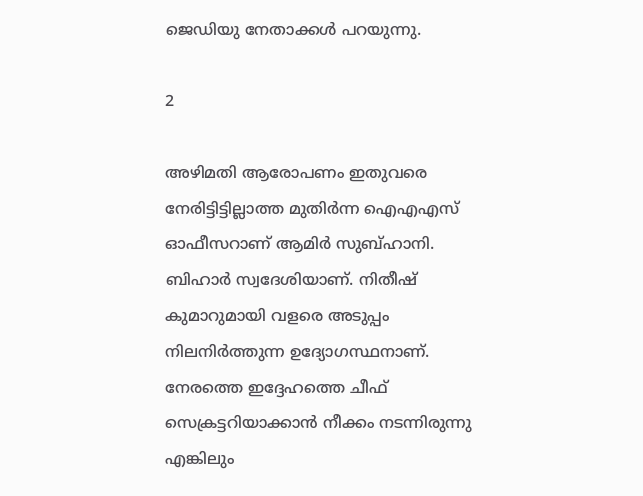ജെഡിയു നേതാക്കള്‍ പറയുന്നു.

2

അഴിമതി ആരോപണം ഇതുവരെ നേരിട്ടിട്ടില്ലാത്ത മുതിര്‍ന്ന ഐഎഎസ് ഓഫീസറാണ് ആമിര്‍ സുബ്ഹാനി. ബിഹാര്‍ സ്വദേശിയാണ്. നിതീഷ് കുമാറുമായി വളരെ അടുപ്പം നിലനിര്‍ത്തുന്ന ഉദ്യോഗസ്ഥനാണ്. നേരത്തെ ഇദ്ദേഹത്തെ ചീഫ് സെക്രട്ടറിയാക്കാന്‍ നീക്കം നടന്നിരുന്നു എങ്കിലും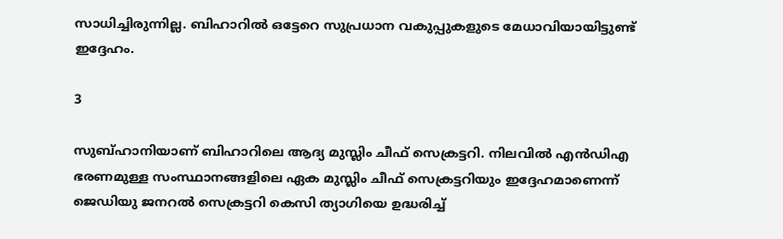സാധിച്ചിരുന്നില്ല. ബിഹാറില്‍ ഒട്ടേറെ സുപ്രധാന വകുപ്പുകളുടെ മേധാവിയായിട്ടുണ്ട് ഇദ്ദേഹം.

3

സുബ്ഹാനിയാണ് ബിഹാറിലെ ആദ്യ മുസ്ലിം ചീഫ് സെക്രട്ടറി. നിലവില്‍ എന്‍ഡിഎ ഭരണമുള്ള സംസ്ഥാനങ്ങളിലെ ഏക മുസ്ലിം ചീഫ് സെക്രട്ടറിയും ഇദ്ദേഹമാണെന്ന് ജെഡിയു ജനറല്‍ സെക്രട്ടറി കെസി ത്യാഗിയെ ഉദ്ധരിച്ച്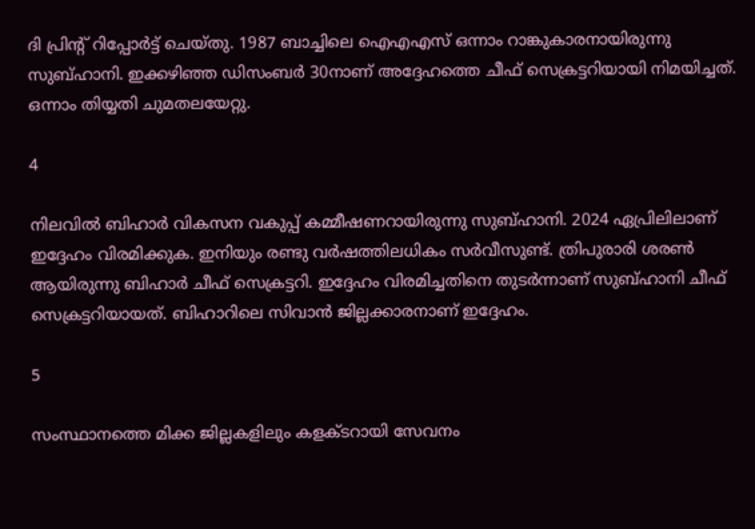ദി പ്രിന്റ് റിപ്പോര്‍ട്ട് ചെയ്തു. 1987 ബാച്ചിലെ ഐഎഎസ് ഒന്നാം റാങ്കുകാരനായിരുന്നു സുബ്ഹാനി. ഇക്കഴിഞ്ഞ ഡിസംബര്‍ 30നാണ് അദ്ദേഹത്തെ ചീഫ് സെക്രട്ടറിയായി നിമയിച്ചത്. ഒന്നാം തിയ്യതി ചുമതലയേറ്റു.

4

നിലവില്‍ ബിഹാര്‍ വികസന വകുപ്പ് കമ്മീഷണറായിരുന്നു സുബ്ഹാനി. 2024 ഏപ്രിലിലാണ് ഇദ്ദേഹം വിരമിക്കുക. ഇനിയും രണ്ടു വര്‍ഷത്തിലധികം സര്‍വീസുണ്ട്. ത്രിപുരാരി ശരണ്‍ ആയിരുന്നു ബിഹാര്‍ ചീഫ് സെക്രട്ടറി. ഇദ്ദേഹം വിരമിച്ചതിനെ തുടര്‍ന്നാണ് സുബ്ഹാനി ചീഫ് സെക്രട്ടറിയായത്. ബിഹാറിലെ സിവാന്‍ ജില്ലക്കാരനാണ് ഇദ്ദേഹം.

5

സംസ്ഥാനത്തെ മിക്ക ജില്ലകളിലും കളക്ടറായി സേവനം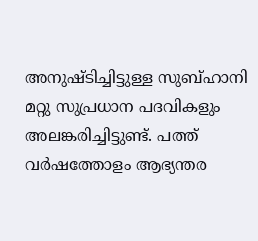അനുഷ്ടിച്ചിട്ടുള്ള സുബ്ഹാനി മറ്റു സുപ്രധാന പദവികളും അലങ്കരിച്ചിട്ടുണ്ട്. പത്ത് വര്‍ഷത്തോളം ആഭ്യന്തര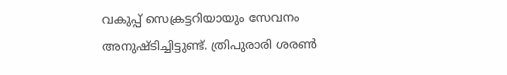വകുപ്പ് സെക്രട്ടറിയായും സേവനം അനുഷ്ടിച്ചിട്ടുണ്ട്. ത്രിപുരാരി ശരണ്‍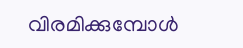വിരമിക്കുമ്പോള്‍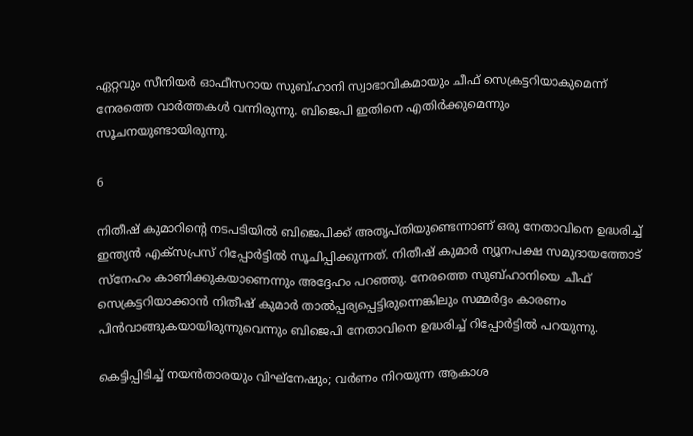ഏറ്റവും സീനിയര്‍ ഓഫീസറായ സുബ്ഹാനി സ്വാഭാവികമായും ചീഫ് സെക്രട്ടറിയാകുമെന്ന് നേരത്തെ വാര്‍ത്തകള്‍ വന്നിരുന്നു. ബിജെപി ഇതിനെ എതിര്‍ക്കുമെന്നും സൂചനയുണ്ടായിരുന്നു.

6

നിതീഷ് കുമാറിന്റെ നടപടിയില്‍ ബിജെപിക്ക് അതൃപ്തിയുണ്ടെന്നാണ് ഒരു നേതാവിനെ ഉദ്ധരിച്ച് ഇന്ത്യന്‍ എക്‌സപ്രസ് റിപ്പോര്‍ട്ടില്‍ സൂചിപ്പിക്കുന്നത്. നിതീഷ് കുമാര്‍ ന്യൂനപക്ഷ സമുദായത്തോട് സ്‌നേഹം കാണിക്കുകയാണെന്നും അദ്ദേഹം പറഞ്ഞു. നേരത്തെ സുബ്ഹാനിയെ ചീഫ് സെക്രട്ടറിയാക്കാന്‍ നിതീഷ് കുമാര്‍ താല്‍പ്പര്യപ്പെട്ടിരുന്നെങ്കിലും സമ്മര്‍ദ്ദം കാരണം പിന്‍വാങ്ങുകയായിരുന്നുവെന്നും ബിജെപി നേതാവിനെ ഉദ്ധരിച്ച് റിപ്പോര്‍ട്ടില്‍ പറയുന്നു.

കെട്ടിപ്പിടിച്ച് നയന്‍താരയും വിഘ്‌നേഷും; വര്‍ണം നിറയുന്ന ആകാശ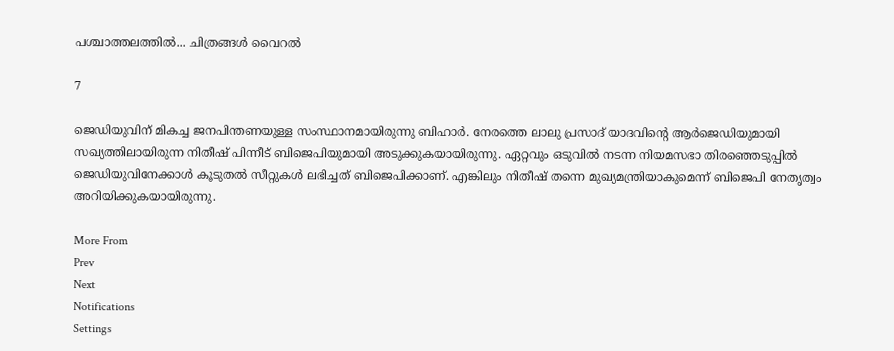പശ്ചാത്തലത്തില്‍... ചിത്രങ്ങള്‍ വൈറല്‍

7

ജെഡിയുവിന് മികച്ച ജനപിന്തണയുള്ള സംസ്ഥാനമായിരുന്നു ബിഹാര്‍. നേരത്തെ ലാലു പ്രസാദ് യാദവിന്റെ ആര്‍ജെഡിയുമായി സഖ്യത്തിലായിരുന്ന നിതീഷ് പിന്നീട് ബിജെപിയുമായി അടുക്കുകയായിരുന്നു. ഏറ്റവും ഒടുവില്‍ നടന്ന നിയമസഭാ തിരഞ്ഞെടുപ്പില്‍ ജെഡിയുവിനേക്കാള്‍ കൂടുതല്‍ സീറ്റുകള്‍ ലഭിച്ചത് ബിജെപിക്കാണ്. എങ്കിലും നിതീഷ് തന്നെ മുഖ്യമന്ത്രിയാകുമെന്ന് ബിജെപി നേതൃത്വം അറിയിക്കുകയായിരുന്നു.

More From
Prev
Next
Notifications
Settings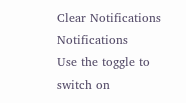Clear Notifications
Notifications
Use the toggle to switch on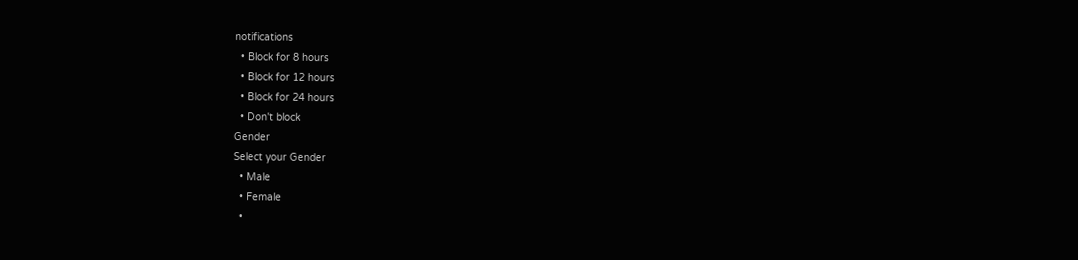notifications
  • Block for 8 hours
  • Block for 12 hours
  • Block for 24 hours
  • Don't block
Gender
Select your Gender
  • Male
  • Female
  •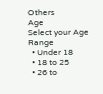Others
Age
Select your Age Range
  • Under 18
  • 18 to 25
  • 26 to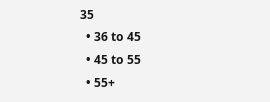35
  • 36 to 45
  • 45 to 55
  • 55+